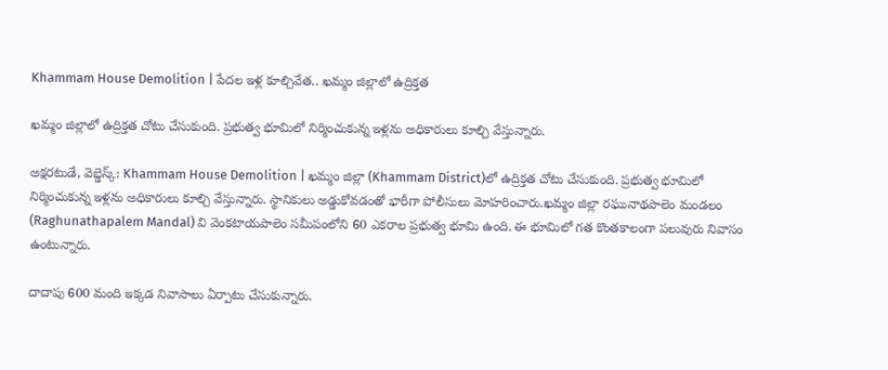Khammam House Demolition | పేదల ఇళ్ల కూల్చివేత.. ఖమ్మం జిల్లాలో ఉద్రిక్తత

ఖమ్మం జిల్లాలో ఉద్రిక్తత చోటు చేసుకుంది. ప్రభుత్వ భూమిలో నిర్మించుకున్న ఇళ్లను అధికారులు కూల్చి వేస్తున్నారు.

అక్షరటుడే, వెబ్డెస్క్: Khammam House Demolition | ఖమ్మం జిల్లా (Khammam District)లో ఉద్రిక్తత చోటు చేసుకుంది. ప్రభుత్వ భూమిలో నిర్మించుకున్న ఇళ్లను అధికారులు కూల్చి వేస్తున్నారు. స్థానికులు అడ్డుకోవడంతో భారీగా పోలీసులు మోహరించారు.ఖమ్మం జిల్లా రఘునాథపాలెం మండలం (Raghunathapalem Mandal) వి వెంకటాయపాలెం సమీపంలోని 60 ఎకరాల ప్రభుత్వ భూమి ఉంది. ఈ భూమిలో గత కొంతకాలంగా పలువురు నివాసం ఉంటున్నారు.

దాదాపు 600 మంది ఇక్కడ నివాసాలు ఏర్పాటు చేసుకున్నారు.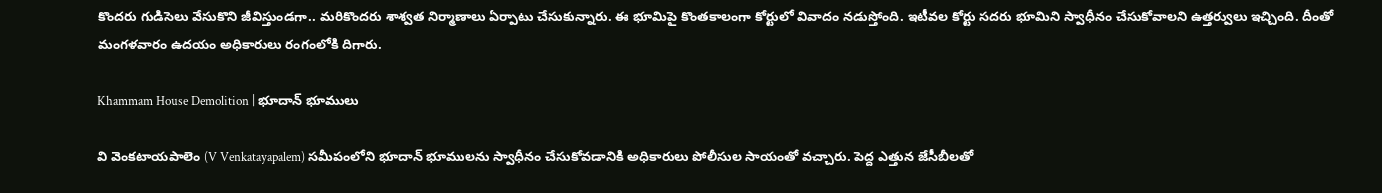కొందరు గుడిసెలు వేసుకొని జీవిస్తుండగా.. మరికొందరు శాశ్వత నిర్మాణాలు ఏర్పాటు చేసుకున్నారు. ఈ భూమిపై కొంతకాలంగా కోర్టులో వివాదం నడుస్తోంది. ఇటీవల కోర్టు సదరు భూమిని స్వాధీనం చేసుకోవాలని ఉత్తర్వులు ఇచ్చింది. దీంతో మంగళవారం ఉదయం అధికారులు రంగంలోకి దిగారు.

Khammam House Demolition | భూదాన్ భూములు

వి వెంకటాయపాలెం (V Venkatayapalem) సమీపంలోని భూదాన్ భూములను స్వాధీనం చేసుకోవడానికి అధికారులు పోలీసుల సాయంతో వచ్చారు. పెద్ద ఎత్తున జేసీబీలతో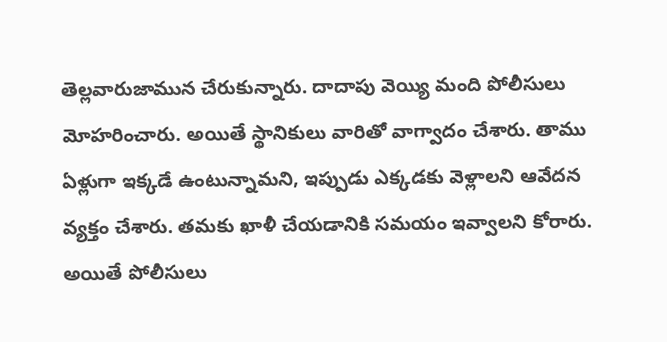తెల్లవారుజామున చేరుకున్నారు. దాదాపు వెయ్యి మంది పోలీసులు మోహరించారు. అయితే స్థానికులు వారితో వాగ్వాదం చేశారు. తాము ఏళ్లుగా ఇక్కడే ఉంటున్నామని, ఇప్పుడు ఎక్కడకు వెళ్లాలని ఆవేదన వ్యక్తం చేశారు. తమకు ఖాళీ చేయడానికి సమయం ఇవ్వాలని కోరారు. అయితే పోలీసులు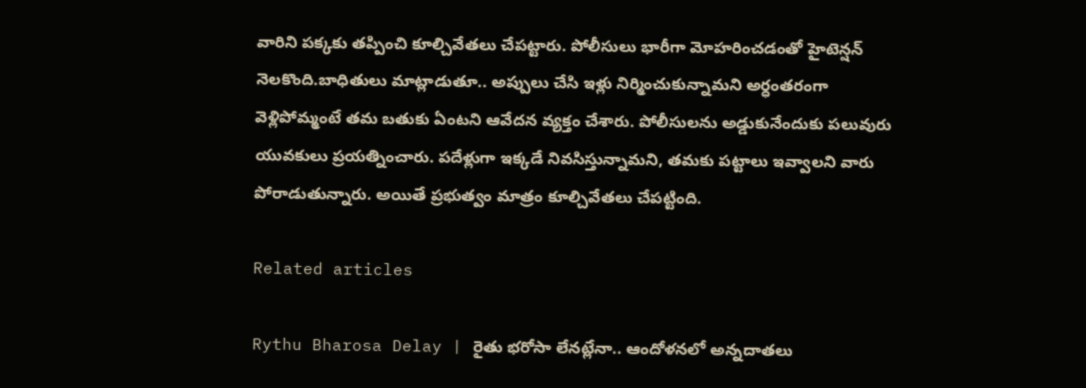వారిని పక్కకు తప్పించి కూల్చివేతలు చేపట్టారు. పోలీసులు భారీగా మోహరించడంతో హైటెన్షన్ నెలకొంది.బాధితులు మాట్లాడుతూ.. అప్పులు చేసి ఇళ్లు నిర్మించుకున్నామని అర్ధంతరంగా వెళ్లిపోమ్మంటే తమ బతుకు ఏంటని ఆవేదన వ్యక్తం చేశారు. పోలీసులను అడ్డుకునేందుకు పలువురు యువకులు ప్రయత్నించారు. పదేళ్లుగా ఇక్కడే నివసిస్తున్నామని, తమకు పట్టాలు ఇవ్వాలని వారు పోరాడుతున్నారు. అయితే ప్రభుత్వం మాత్రం కూల్చివేతలు చేపట్టింది.

Related articles

Rythu Bharosa Delay | రైతు భరోసా లేనట్లేనా.. ఆందోళనలో అన్నదాతలు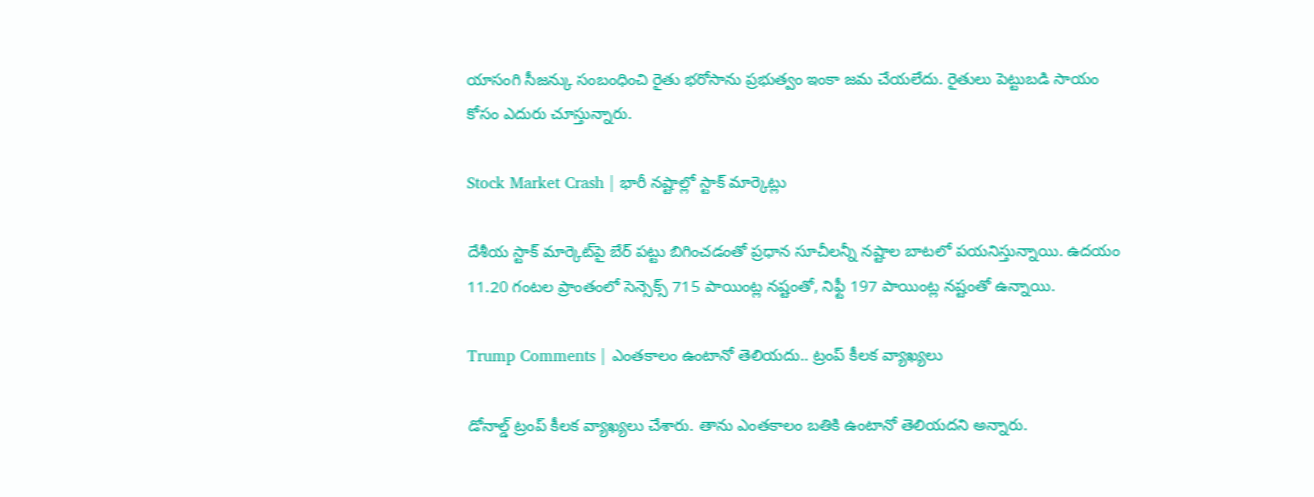యాసంగి సీజన్కు సంబంధించి రైతు భరోసాను ప్రభుత్వం ఇంకా జమ చేయలేదు. రైతులు పెట్టుబడి సాయం కోసం ఎదురు చూస్తున్నారు.

Stock Market Crash | భారీ నష్టాల్లో స్టాక్ మార్కెట్లు

దేశీయ స్టాక్ మార్కెట్‌పై బేర్ పట్టు బిగించడంతో ప్రధాన సూచీలన్నీ నష్టాల బాటలో పయనిస్తున్నాయి. ఉదయం 11.20 గంటల ప్రాంతంలో సెన్సెక్స్ 715 పాయింట్ల నష్టంతో, నిఫ్టీ 197 పాయింట్ల నష్టంతో ఉన్నాయి.

Trump Comments | ఎంతకాలం ఉంటానో తెలియదు.. ట్రంప్‌ కీలక వ్యాఖ్యలు

డోనాల్డ్ ట్రంప్ కీలక వ్యాఖ్యలు చేశారు. తాను ఎంతకాలం బతికి ఉంటానో తెలియదని అన్నారు.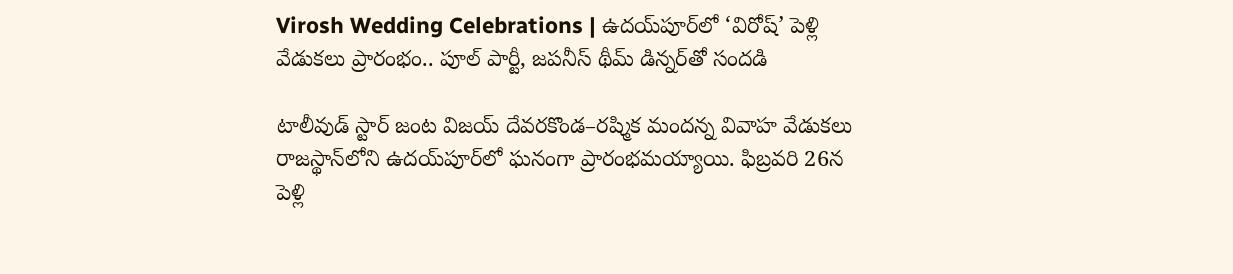Virosh Wedding Celebrations | ఉదయ్‌పూర్‌లో ‘విరోష్’ పెళ్లి వేడుకలు ప్రారంభం.. పూల్ పార్టీ, జపనీస్ థీమ్ డిన్నర్‌తో సందడి

టాలీవుడ్ స్టార్ జంట విజయ్ దేవరకొండ–రష్మిక మందన్న వివాహ వేడుకలు రాజస్థాన్‌లోని ఉదయ్‌పూర్‌లో ఘనంగా ప్రారంభమయ్యాయి. ఫిబ్రవరి 26న పెళ్లి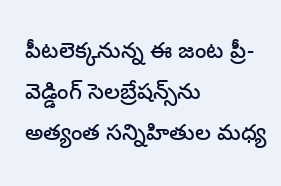పీటలెక్కనున్న ఈ జంట ప్రీ-వెడ్డింగ్ సెలబ్రేషన్స్‌ను అత్యంత సన్నిహితుల మధ్య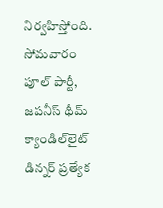నిర్వహిస్తోంది. సోమవారం పూల్ పార్టీ, జపనీస్ థీమ్ క్యాండిల్‌లైట్ డిన్నర్ ప్రత్యేక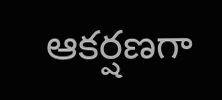ఆకర్షణగా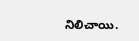నిలిచాయి.